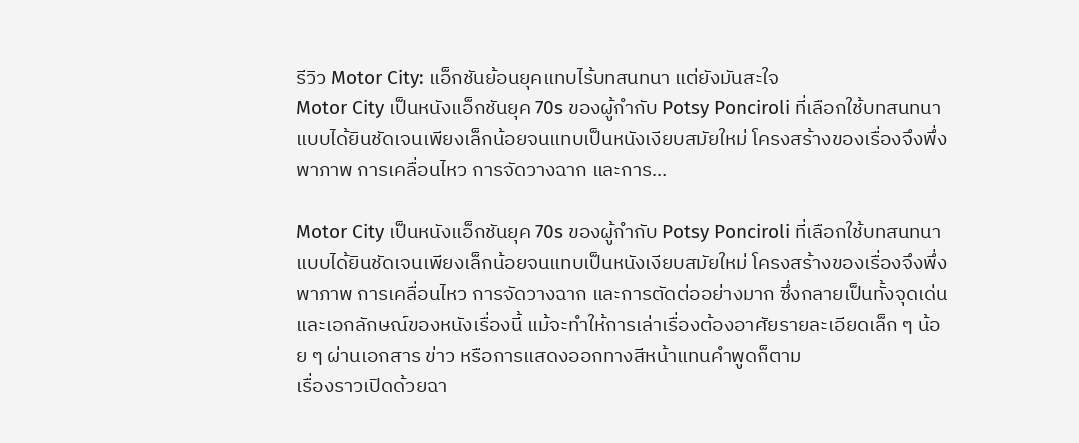รีวิว Motor City: แอ็กชันย้อนยุคแทบไร้บทสนทนา แต่ยังมันสะใจ
Motor City เป็นหนังแอ็กชันยุค 70s ของผู้กำกับ Potsy Ponciroli ที่เลือกใช้บทสนทนาแบบได้ยินชัดเจนเพียงเล็กน้อยจนแทบเป็นหนังเงียบสมัยใหม่ โครงสร้างของเรื่องจึงพึ่งพาภาพ การเคลื่อนไหว การจัดวางฉาก และการ…

Motor City เป็นหนังแอ็กชันยุค 70s ของผู้กำกับ Potsy Ponciroli ที่เลือกใช้บทสนทนาแบบได้ยินชัดเจนเพียงเล็กน้อยจนแทบเป็นหนังเงียบสมัยใหม่ โครงสร้างของเรื่องจึงพึ่งพาภาพ การเคลื่อนไหว การจัดวางฉาก และการตัดต่ออย่างมาก ซึ่งกลายเป็นทั้งจุดเด่นและเอกลักษณ์ของหนังเรื่องนี้ แม้จะทำให้การเล่าเรื่องต้องอาศัยรายละเอียดเล็ก ๆ น้อย ๆ ผ่านเอกสาร ข่าว หรือการแสดงออกทางสีหน้าแทนคำพูดก็ตาม
เรื่องราวเปิดด้วยฉา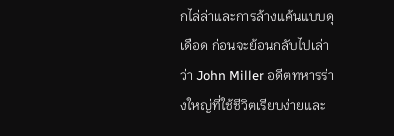กไล่ล่าและการล้างแค้นแบบดุเดือด ก่อนจะย้อนกลับไปเล่าว่า John Miller อดีตทหารร่างใหญ่ที่ใช้ชีวิตเรียบง่ายและ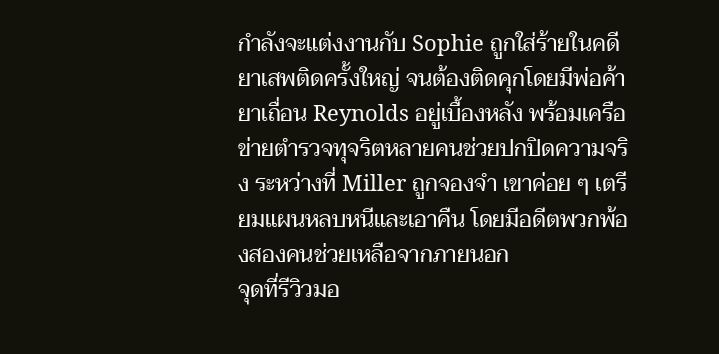กำลังจะแต่งงานกับ Sophie ถูกใส่ร้ายในคดียาเสพติดครั้งใหญ่ จนต้องติดคุกโดยมีพ่อค้ายาเถื่อน Reynolds อยู่เบื้องหลัง พร้อมเครือข่ายตำรวจทุจริตหลายคนช่วยปกปิดความจริง ระหว่างที่ Miller ถูกจองจำ เขาค่อย ๆ เตรียมแผนหลบหนีและเอาคืน โดยมีอดีตพวกพ้องสองคนช่วยเหลือจากภายนอก
จุดที่รีวิวมอ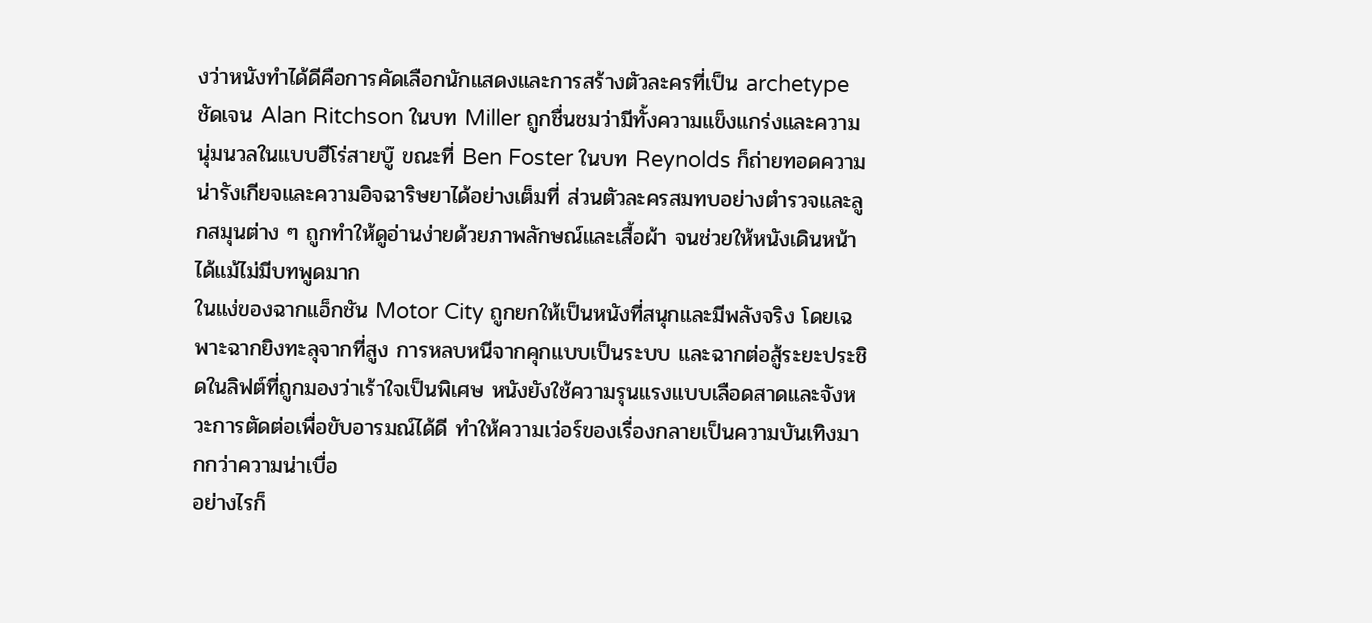งว่าหนังทำได้ดีคือการคัดเลือกนักแสดงและการสร้างตัวละครที่เป็น archetype ชัดเจน Alan Ritchson ในบท Miller ถูกชื่นชมว่ามีทั้งความแข็งแกร่งและความนุ่มนวลในแบบฮีโร่สายบู๊ ขณะที่ Ben Foster ในบท Reynolds ก็ถ่ายทอดความน่ารังเกียจและความอิจฉาริษยาได้อย่างเต็มที่ ส่วนตัวละครสมทบอย่างตำรวจและลูกสมุนต่าง ๆ ถูกทำให้ดูอ่านง่ายด้วยภาพลักษณ์และเสื้อผ้า จนช่วยให้หนังเดินหน้าได้แม้ไม่มีบทพูดมาก
ในแง่ของฉากแอ็กชัน Motor City ถูกยกให้เป็นหนังที่สนุกและมีพลังจริง โดยเฉพาะฉากยิงทะลุจากที่สูง การหลบหนีจากคุกแบบเป็นระบบ และฉากต่อสู้ระยะประชิดในลิฟต์ที่ถูกมองว่าเร้าใจเป็นพิเศษ หนังยังใช้ความรุนแรงแบบเลือดสาดและจังหวะการตัดต่อเพื่อขับอารมณ์ได้ดี ทำให้ความเว่อร์ของเรื่องกลายเป็นความบันเทิงมากกว่าความน่าเบื่อ
อย่างไรก็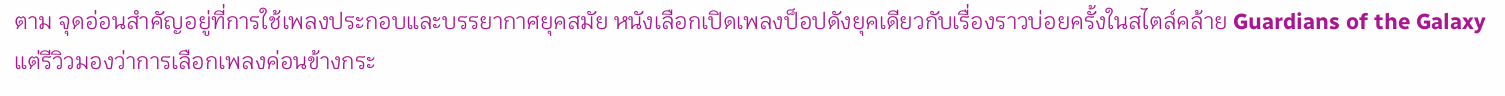ตาม จุดอ่อนสำคัญอยู่ที่การใช้เพลงประกอบและบรรยากาศยุคสมัย หนังเลือกเปิดเพลงป็อปดังยุคเดียวกับเรื่องราวบ่อยครั้งในสไตล์คล้าย Guardians of the Galaxy แต่รีวิวมองว่าการเลือกเพลงค่อนข้างกระ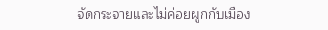จัดกระจายและไม่ค่อยผูกกับเมือง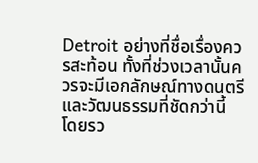Detroit อย่างที่ชื่อเรื่องควรสะท้อน ทั้งที่ช่วงเวลานั้นควรจะมีเอกลักษณ์ทางดนตรีและวัฒนธรรมที่ชัดกว่านี้
โดยรว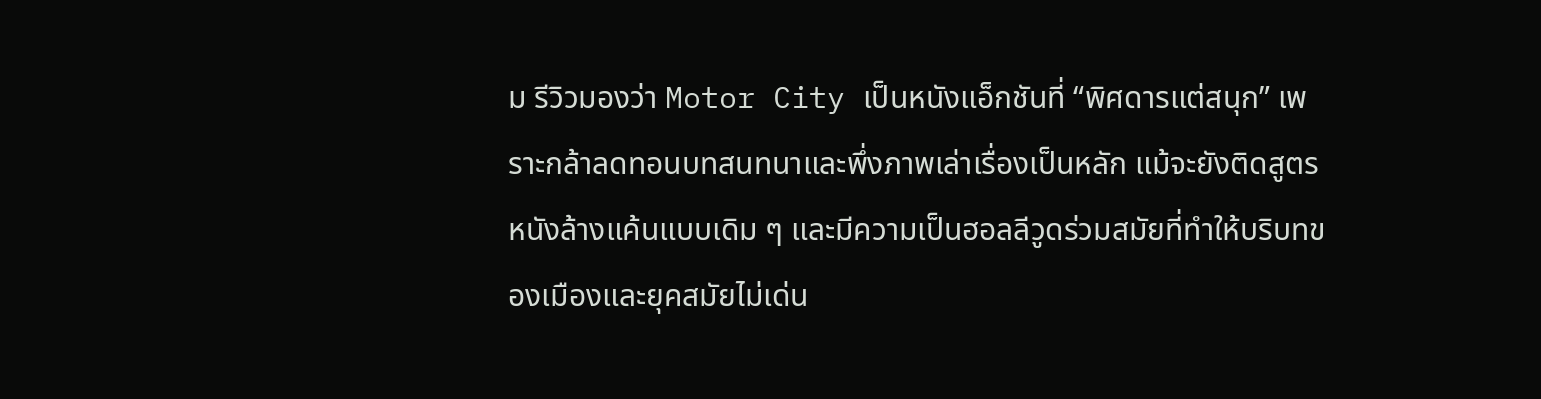ม รีวิวมองว่า Motor City เป็นหนังแอ็กชันที่ “พิศดารแต่สนุก” เพราะกล้าลดทอนบทสนทนาและพึ่งภาพเล่าเรื่องเป็นหลัก แม้จะยังติดสูตรหนังล้างแค้นแบบเดิม ๆ และมีความเป็นฮอลลีวูดร่วมสมัยที่ทำให้บริบทของเมืองและยุคสมัยไม่เด่น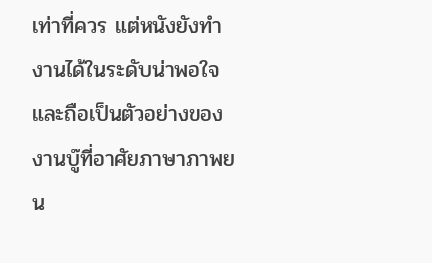เท่าที่ควร แต่หนังยังทำงานได้ในระดับน่าพอใจ และถือเป็นตัวอย่างของงานบู๊ที่อาศัยภาษาภาพยน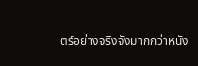ตร์อย่างจริงจังมากกว่าหนัง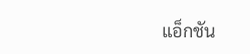แอ็กชัน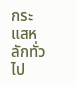กระแสหลักทั่วไป